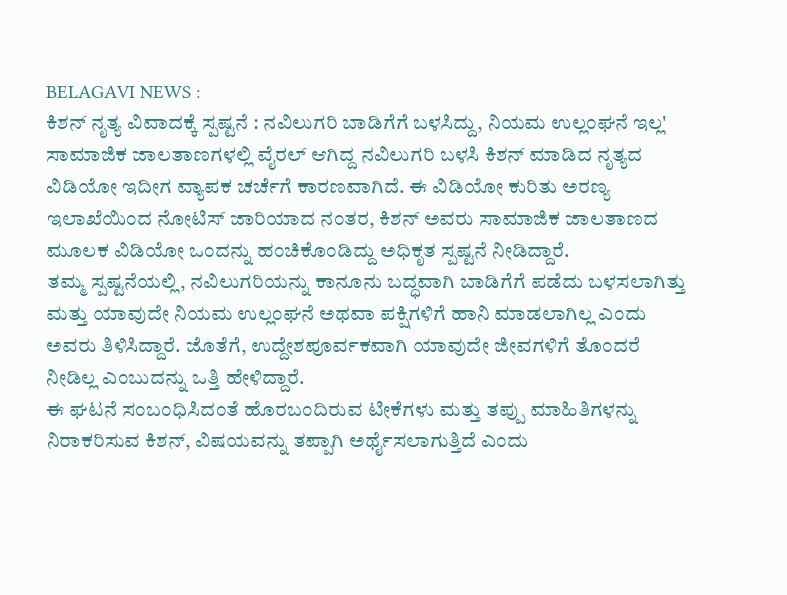BELAGAVI NEWS :
ಕಿಶನ್ ನೃತ್ಯ ವಿವಾದಕ್ಕೆ ಸ್ಪಷ್ಟನೆ : ನವಿಲುಗರಿ ಬಾಡಿಗೆಗೆ ಬಳಸಿದ್ದು, ನಿಯಮ ಉಲ್ಲಂಘನೆ ಇಲ್ಲ'
ಸಾಮಾಜಿಕ ಜಾಲತಾಣಗಳಲ್ಲಿ ವೈರಲ್ ಆಗಿದ್ದ ನವಿಲುಗರಿ ಬಳಸಿ ಕಿಶನ್ ಮಾಡಿದ ನೃತ್ಯದ ವಿಡಿಯೋ ಇದೀಗ ವ್ಯಾಪಕ ಚರ್ಚೆಗೆ ಕಾರಣವಾಗಿದೆ. ಈ ವಿಡಿಯೋ ಕುರಿತು ಅರಣ್ಯ ಇಲಾಖೆಯಿಂದ ನೋಟಿಸ್ ಜಾರಿಯಾದ ನಂತರ, ಕಿಶನ್ ಅವರು ಸಾಮಾಜಿಕ ಜಾಲತಾಣದ ಮೂಲಕ ವಿಡಿಯೋ ಒಂದನ್ನು ಹಂಚಿಕೊಂಡಿದ್ದು ಅಧಿಕೃತ ಸ್ಪಷ್ಟನೆ ನೀಡಿದ್ದಾರೆ.
ತಮ್ಮ ಸ್ಪಷ್ಟನೆಯಲ್ಲಿ, ನವಿಲುಗರಿಯನ್ನು ಕಾನೂನು ಬದ್ಧವಾಗಿ ಬಾಡಿಗೆಗೆ ಪಡೆದು ಬಳಸಲಾಗಿತ್ತು ಮತ್ತು ಯಾವುದೇ ನಿಯಮ ಉಲ್ಲಂಘನೆ ಅಥವಾ ಪಕ್ಷಿಗಳಿಗೆ ಹಾನಿ ಮಾಡಲಾಗಿಲ್ಲ ಎಂದು ಅವರು ತಿಳಿಸಿದ್ದಾರೆ. ಜೊತೆಗೆ, ಉದ್ದೇಶಪೂರ್ವಕವಾಗಿ ಯಾವುದೇ ಜೀವಗಳಿಗೆ ತೊಂದರೆ ನೀಡಿಲ್ಲ ಎಂಬುದನ್ನು ಒತ್ತಿ ಹೇಳಿದ್ದಾರೆ.
ಈ ಘಟನೆ ಸಂಬಂಧಿಸಿದಂತೆ ಹೊರಬಂದಿರುವ ಟೀಕೆಗಳು ಮತ್ತು ತಪ್ಪು ಮಾಹಿತಿಗಳನ್ನು ನಿರಾಕರಿಸುವ ಕಿಶನ್, ವಿಷಯವನ್ನು ತಪ್ಪಾಗಿ ಅರ್ಥೈಸಲಾಗುತ್ತಿದೆ ಎಂದು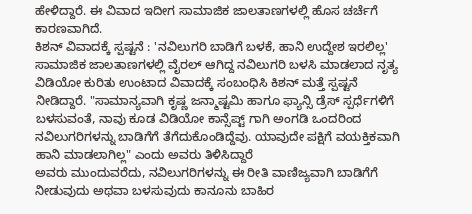ಹೇಳಿದ್ದಾರೆ. ಈ ವಿವಾದ ಇದೀಗ ಸಾಮಾಜಿಕ ಜಾಲತಾಣಗಳಲ್ಲಿ ಹೊಸ ಚರ್ಚೆಗೆ ಕಾರಣವಾಗಿದೆ.
ಕಿಶನ್ ವಿವಾದಕ್ಕೆ ಸ್ಪಷ್ಟನೆ : 'ನವಿಲುಗರಿ ಬಾಡಿಗೆ ಬಳಕೆ, ಹಾನಿ ಉದ್ದೇಶ ಇರಲಿಲ್ಲ'
ಸಾಮಾಜಿಕ ಜಾಲತಾಣಗಳಲ್ಲಿ ವೈರಲ್ ಆಗಿದ್ದ ನವಿಲುಗರಿ ಬಳಸಿ ಮಾಡಲಾದ ನೃತ್ಯ ವಿಡಿಯೋ ಕುರಿತು ಉಂಟಾದ ವಿವಾದಕ್ಕೆ ಸಂಬಂಧಿಸಿ ಕಿಶನ್ ಮತ್ತೆ ಸ್ಪಷ್ಟನೆ ನೀಡಿದ್ದಾರೆ. "ಸಾಮಾನ್ಯವಾಗಿ ಕೃಷ್ಣ ಜನ್ಮಾಷ್ಟಮಿ ಹಾಗೂ ಫ್ಯಾನ್ಸಿ ಡ್ರೆಸ್ ಸ್ಪರ್ಧೆಗಳಿಗೆ ಬಳಸುವಂತೆ, ನಾವು ಕೂಡ ವಿಡಿಯೋ ಕಾನ್ಸೆಪ್ಟ್ ಗಾಗಿ ಅಂಗಡಿ ಒಂದರಿಂದ ನವಿಲುಗರಿಗಳನ್ನು ಬಾಡಿಗೆಗೆ ತೆಗೆದುಕೊಂಡಿದ್ದೆವು. ಯಾವುದೇ ಪಕ್ಷಿಗೆ ವಯಕ್ತಿಕವಾಗಿ ಹಾನಿ ಮಾಡಲಾಗಿಲ್ಲ" ಎಂದು ಅವರು ತಿಳಿಸಿದ್ದಾರೆ
ಅವರು ಮುಂದುವರೆದು, ನವಿಲುಗರಿಗಳನ್ನು ಈ ರೀತಿ ವಾಣಿಜ್ಯವಾಗಿ ಬಾಡಿಗೆಗೆ ನೀಡುವುದು ಅಥವಾ ಬಳಸುವುದು ಕಾನೂನು ಬಾಹಿರ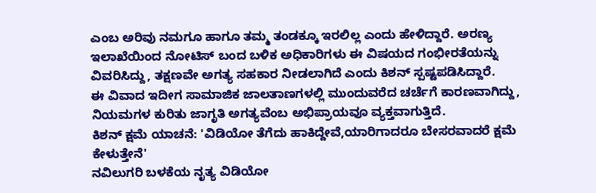ಎಂಬ ಅರಿವು ನಮಗೂ ಹಾಗೂ ತಮ್ಮ ತಂಡಕ್ಕೂ ಇರಲಿಲ್ಲ ಎಂದು ಹೇಳಿದ್ದಾರೆ. ಅರಣ್ಯ ಇಲಾಖೆಯಿಂದ ನೋಟಿಸ್ ಬಂದ ಬಳಿಕ ಅಧಿಕಾರಿಗಳು ಈ ವಿಷಯದ ಗಂಭೀರತೆಯನ್ನು ವಿವರಿಸಿದ್ದು, ತಕ್ಷಣವೇ ಅಗತ್ಯ ಸಹಕಾರ ನೀಡಲಾಗಿದೆ ಎಂದು ಕಿಶನ್ ಸ್ಪಷ್ಟಪಡಿಸಿದ್ದಾರೆ.
ಈ ವಿವಾದ ಇದೀಗ ಸಾಮಾಜಿಕ ಜಾಲತಾಣಗಳಲ್ಲಿ ಮುಂದುವರೆದ ಚರ್ಚೆಗೆ ಕಾರಣವಾಗಿದ್ದು, ನಿಯಮಗಳ ಕುರಿತು ಜಾಗೃತಿ ಅಗತ್ಯವೆಂಬ ಅಭಿಪ್ರಾಯವೂ ವ್ಯಕ್ತವಾಗುತ್ತಿದೆ.
ಕಿಶನ್ ಕ್ಷಮೆ ಯಾಚನೆ: 'ವಿಡಿಯೋ ತೆಗೆದು ಹಾಕಿದ್ದೇವೆ,ಯಾರಿಗಾದರೂ ಬೇಸರವಾದರೆ ಕ್ಷಮೆ ಕೇಳುತ್ತೇನೆ'
ನವಿಲುಗರಿ ಬಳಕೆಯ ನೃತ್ಯ ವಿಡಿಯೋ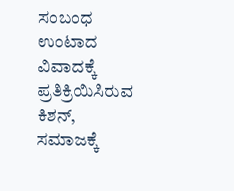ಸಂಬಂಧ ಉಂಟಾದ ವಿವಾದಕ್ಕೆ ಪ್ರತಿಕ್ರಿಯಿಸಿರುವ ಕಿಶನ್, ಸಮಾಜಕ್ಕೆ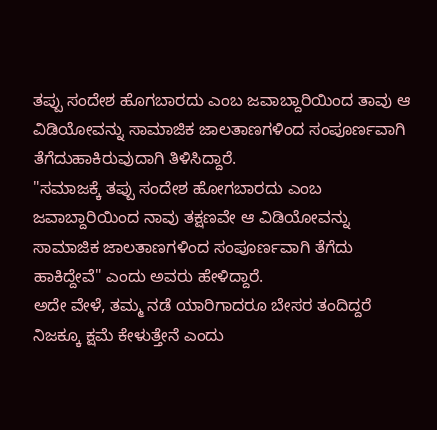ತಪ್ಪು ಸಂದೇಶ ಹೊಗಬಾರದು ಎಂಬ ಜವಾಬ್ದಾರಿಯಿಂದ ತಾವು ಆ ವಿಡಿಯೋವನ್ನು ಸಾಮಾಜಿಕ ಜಾಲತಾಣಗಳಿಂದ ಸಂಪೂರ್ಣವಾಗಿ ತೆಗೆದುಹಾಕಿರುವುದಾಗಿ ತಿಳಿಸಿದ್ದಾರೆ.
"ಸಮಾಜಕ್ಕೆ ತಪ್ಪು ಸಂದೇಶ ಹೋಗಬಾರದು ಎಂಬ ಜವಾಬ್ದಾರಿಯಿಂದ ನಾವು ತಕ್ಷಣವೇ ಆ ವಿಡಿಯೋವನ್ನು ಸಾಮಾಜಿಕ ಜಾಲತಾಣಗಳಿಂದ ಸಂಪೂರ್ಣವಾಗಿ ತೆಗೆದು ಹಾಕಿದ್ದೇವೆ" ಎಂದು ಅವರು ಹೇಳಿದ್ದಾರೆ.
ಅದೇ ವೇಳೆ, ತಮ್ಮ ನಡೆ ಯಾರಿಗಾದರೂ ಬೇಸರ ತಂದಿದ್ದರೆ ನಿಜಕ್ಕೂ ಕ್ಷಮೆ ಕೇಳುತ್ತೇನೆ ಎಂದು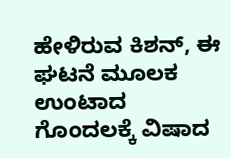ಹೇಳಿರುವ ಕಿಶನ್, ಈ ಘಟನೆ ಮೂಲಕ ಉಂಟಾದ ಗೊಂದಲಕ್ಕೆ ವಿಷಾದ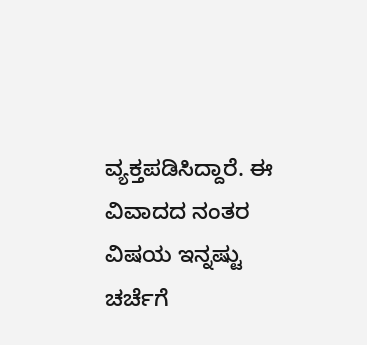ವ್ಯಕ್ತಪಡಿಸಿದ್ದಾರೆ. ಈ ವಿವಾದದ ನಂತರ ವಿಷಯ ಇನ್ನಷ್ಟು ಚರ್ಚೆಗೆ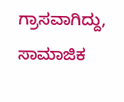ಗ್ರಾಸವಾಗಿದ್ದು, ಸಾಮಾಜಿಕ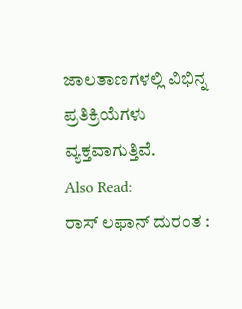ಜಾಲತಾಣಗಳಲ್ಲಿ ವಿಭಿನ್ನ ಪ್ರತಿಕ್ರಿಯೆಗಳು ವ್ಯಕ್ತವಾಗುತ್ತಿವೆ.
Also Read:
ರಾಸ್ ಲಫಾನ್ ದುರಂತ :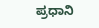ಪ್ರಧಾನಿ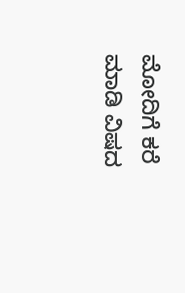ಮೋದಿಗೆ ಕರೆ ಮಾಡಿ ವಿಷದ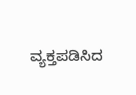ವ್ಯಕ್ತಪಡಿಸಿದ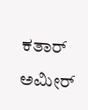ಕತಾರ್ ಅಮೀರ್